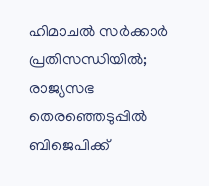ഹിമാചല്‍ സർക്കാർ പ്രതിസന്ധിയില്‍; രാജ്യസഭ തെരഞ്ഞെടുപ്പിൽ ബിജെപിക്ക്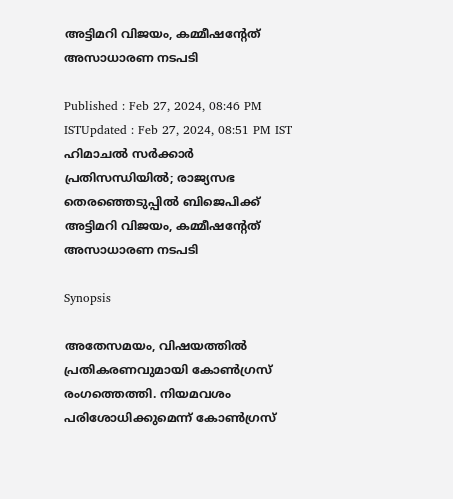അട്ടിമറി വിജയം, കമ്മീഷൻ്റേത് അസാധാരണ നടപടി

Published : Feb 27, 2024, 08:46 PM ISTUpdated : Feb 27, 2024, 08:51 PM IST
ഹിമാചല്‍ സർക്കാർ പ്രതിസന്ധിയില്‍; രാജ്യസഭ തെരഞ്ഞെടുപ്പിൽ ബിജെപിക്ക് അട്ടിമറി വിജയം, കമ്മീഷൻ്റേത് അസാധാരണ നടപടി

Synopsis

അതേസമയം, വിഷയത്തിൽ പ്രതികരണവുമായി കോൺഗ്രസ് രംഗത്തെത്തി. നിയമവശം പരിശോധിക്കുമെന്ന് കോണ്‍ഗ്രസ്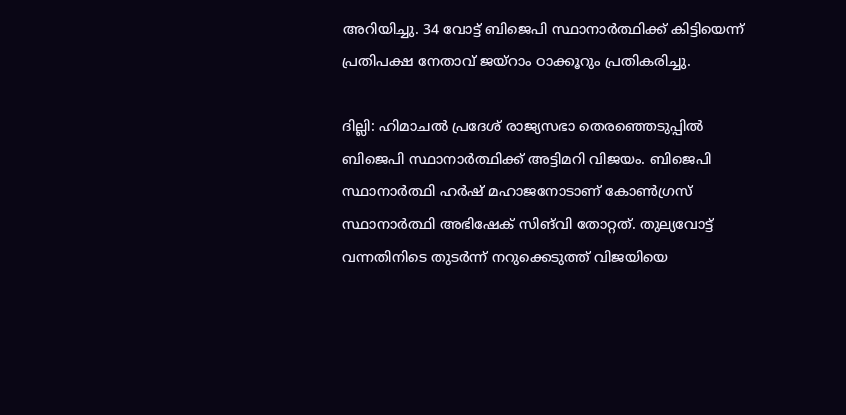അറിയിച്ചു. 34 വോട്ട് ബിജെപി സ്ഥാനാർത്ഥിക്ക് കിട്ടിയെന്ന് പ്രതിപക്ഷ നേതാവ് ജയ്റാം ഠാക്കൂ‍റും പ്രതികരിച്ചു.

ദില്ലി: ഹിമാചല്‍ പ്രദേശ് രാജ്യസഭാ തെരഞ്ഞെടുപ്പിൽ ബിജെപി സ്ഥാനാർത്ഥിക്ക് അട്ടിമറി വിജയം. ബിജെപി സ്ഥാനാർത്ഥി ഹ‍ർഷ് മഹാജനോടാണ് കോണ്‍ഗ്രസ് സ്ഥാനാർത്ഥി അഭിഷേക് സിങ്‍വി തോറ്റത്. തുല്യവോട്ട് വന്നതിനിടെ തുടർന്ന് നറുക്കെടുത്ത് വിജയിയെ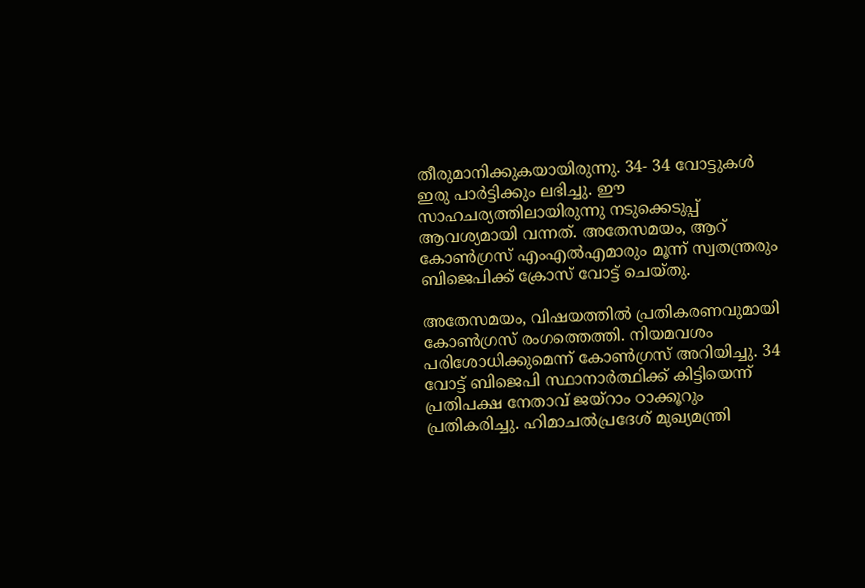തീരുമാനിക്കുകയായിരുന്നു. 34- 34 വോട്ടുകള്‍ ഇരു പാർട്ടിക്കും ലഭിച്ചു. ഈ സാഹചര്യത്തിലായിരുന്നു നടുക്കെടുപ്പ് ആവശ്യമായി വന്നത്. അതേസമയം, ആറ് കോണ്‍ഗ്രസ് എംഎല്‍എമാരും മൂന്ന് സ്വതന്ത്രരും ബിജെപിക്ക് ക്രോസ് വോട്ട് ചെയ്തു.

അതേസമയം, വിഷയത്തിൽ പ്രതികരണവുമായി കോൺഗ്രസ് രംഗത്തെത്തി. നിയമവശം പരിശോധിക്കുമെന്ന് കോണ്‍ഗ്രസ് അറിയിച്ചു. 34 വോട്ട് ബിജെപി സ്ഥാനാർത്ഥിക്ക് കിട്ടിയെന്ന് പ്രതിപക്ഷ നേതാവ് ജയ്റാം ഠാക്കൂ‍റും പ്രതികരിച്ചു. ഹിമാചല്‍പ്രദേശ് മുഖ്യമന്ത്രി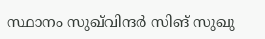സ്ഥാനം സുഖ്‍വിന്ദർ സിങ് സുഖു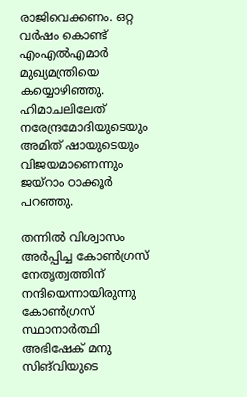രാജിവെക്കണം. ഒറ്റ വർഷം കൊണ്ട് എംഎല്‍എമാർ മുഖ്യമന്ത്രിയെ കയ്യൊഴിഞ്ഞു. ഹിമാചലിലേത് നരേന്ദ്രമോദിയുടെയും അമിത് ഷായുടെയും വിജയമാണെന്നും ജയ്റാം ഠാക്കൂർ‍ പറഞ്ഞു.

തന്നില്‍ വിശ്വാസം അ‌ർപ്പിച്ച കോണ്‍ഗ്രസ് നേതൃത്വത്തിന് നന്ദിയെന്നായിരുന്നു കോൺഗ്രസ് സ്ഥാനാർത്ഥി അഭിഷേക് മനു സിങ്‍വിയുടെ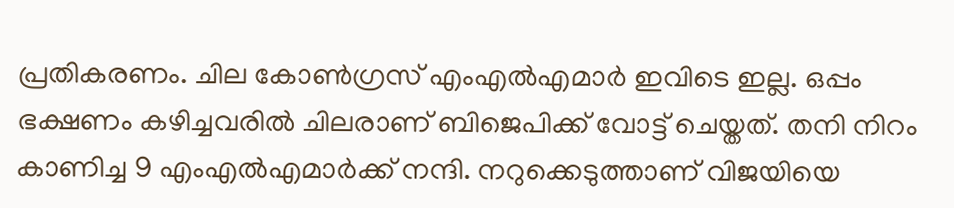പ്രതികരണം. ചില കോണ്‍ഗ്രസ് എംഎല്‍എമാർ ഇവിടെ ഇല്ല. ഒപ്പം ഭക്ഷണം കഴിച്ചവരില്‍ ചിലരാണ് ബിജെപിക്ക് വോട്ട് ചെയ്തത്. തനി നിറം കാണിച്ച 9 എംഎല്‍എമാർ‍ക്ക് നന്ദി. നറുക്കെടുത്താണ് വിജയിയെ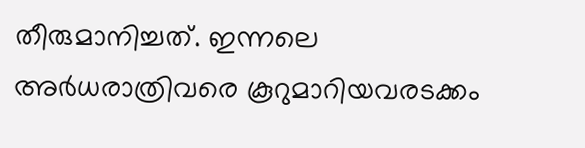തീരുമാനിച്ചത്. ഇന്നലെ അർധരാത്രിവരെ കൂറുമാറിയവരടക്കം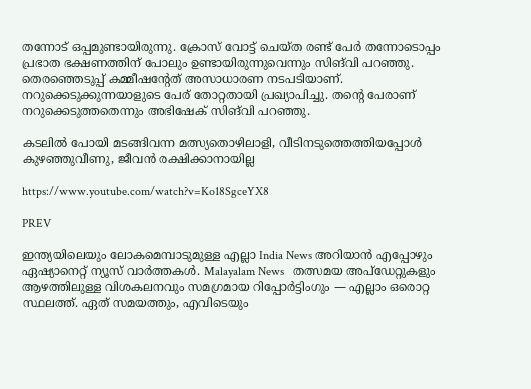തന്നോട് ഒപ്പമുണ്ടായിരുന്നു. ക്രോസ് വോട്ട് ചെയ്ത രണ്ട് പേര്‍ തന്നോടൊപ്പം പ്രഭാത ഭക്ഷണത്തിന് പോലും ഉണ്ടായിരുന്നുവെന്നും സിങ്‍വി പറഞ്ഞു. തെരഞ്ഞെടുപ്പ് കമ്മീഷന്‍റേത് അസാധാരണ നടപടിയാണ്. നറുക്കെടുക്കുന്നയാളുടെ പേര് തോറ്റതായി പ്രഖ്യാപിച്ചു. തന്‍റെ പേരാണ് നറുക്കെടുത്തതെന്നും അഭിഷേക് സിങ്‍വി പറഞ്ഞു.

കടലിൽ പോയി മടങ്ങിവന്ന മത്സ്യതൊഴിലാളി, വീടിനടുത്തെത്തിയപ്പോൾ കുഴഞ്ഞുവീണു, ജീവൻ രക്ഷിക്കാനായില്ല

https://www.youtube.com/watch?v=Ko18SgceYX8

PREV

ഇന്ത്യയിലെയും ലോകമെമ്പാടുമുള്ള എല്ലാ India News അറിയാൻ എപ്പോഴും ഏഷ്യാനെറ്റ് ന്യൂസ് വാർത്തകൾ. Malayalam News   തത്സമയ അപ്‌ഡേറ്റുകളും ആഴത്തിലുള്ള വിശകലനവും സമഗ്രമായ റിപ്പോർട്ടിംഗും — എല്ലാം ഒരൊറ്റ സ്ഥലത്ത്. ഏത് സമയത്തും, എവിടെയും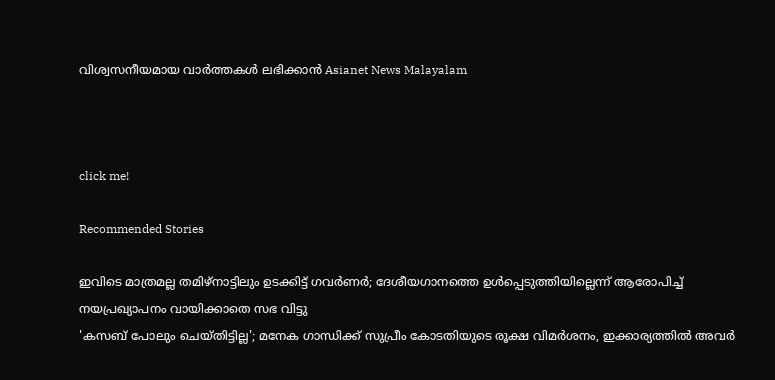വിശ്വസനീയമായ വാർത്തകൾ ലഭിക്കാൻ Asianet News Malayalam



click me!

Recommended Stories

ഇവിടെ മാത്രമല്ല തമിഴ്നാട്ടിലും ഉടക്കിട്ട് ഗവർണർ; ദേശീയഗാനത്തെ ഉൾപ്പെടുത്തിയില്ലെന്ന് ആരോപിച്ച് നയപ്രഖ്യാപനം വായിക്കാതെ സഭ വിട്ടു
'കസബ് പോലും ചെയ്തിട്ടില്ല'; മനേക ഗാന്ധിക്ക് സുപ്രീം കോടതിയുടെ രൂക്ഷ വിമർശനം, ഇക്കാര്യത്തില്‍ അവർ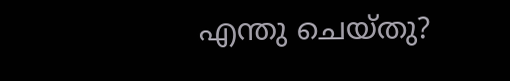എന്തു ചെയ്തു?